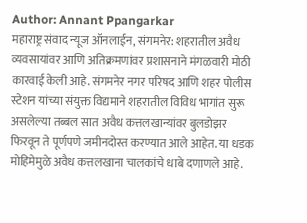Author: Annant Ppangarkar
महाराष्ट्र संवाद न्यूज ऑनलाईन, संगमनेर: शहरातील अवैध व्यवसायांवर आणि अतिक्रमणांवर प्रशासनाने मंगळवारी मोठी कारवाई केली आहे. संगमनेर नगर परिषद आणि शहर पोलीस स्टेशन यांच्या संयुक्त विद्यमाने शहरातील विविध भागांत सुरू असलेल्या तब्बल सात अवैध कत्तलखान्यांवर बुलडोझर फिरवून ते पूर्णपणे जमीनदोस्त करण्यात आले आहेत. या धडक मोहिमेमुळे अवैध कत्तलखाना चालकांचे धाबे दणाणले आहे.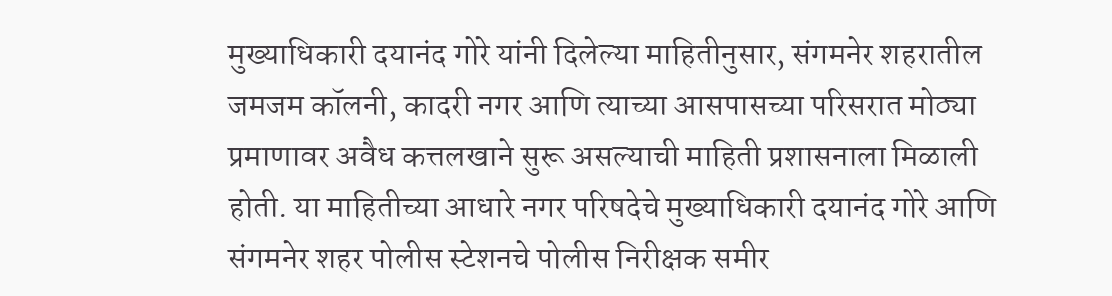मुख्याधिकारी दयानंद गोरे यांनी दिलेल्या माहितीनुसार, संगमनेर शहरातील जमजम कॉलनी, कादरी नगर आणि त्याच्या आसपासच्या परिसरात मोठ्या प्रमाणावर अवैध कत्तलखाने सुरू असल्याची माहिती प्रशासनाला मिळाली होती. या माहितीच्या आधारे नगर परिषदेचे मुख्याधिकारी दयानंद गोरे आणि संगमनेर शहर पोलीस स्टेशनचे पोलीस निरीक्षक समीर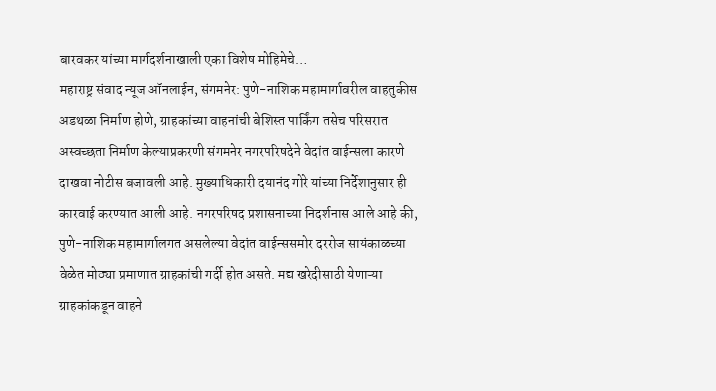बारवकर यांच्या मार्गदर्शनाखाली एका विशेष मोहिमेचे…
महाराष्ट्र संवाद न्यूज ऑनलाईन, संगमनेर: पुणे-नाशिक महामार्गावरील वाहतुकीस अडथळा निर्माण होणे, ग्राहकांच्या वाहनांची बेशिस्त पार्किंग तसेच परिसरात अस्वच्छता निर्माण केल्याप्रकरणी संगमनेर नगरपरिषदेने वेदांत वाईन्सला कारणे दाखवा नोटीस बजावली आहे. मुख्याधिकारी दयानंद गोरे यांच्या निर्देशानुसार ही कारवाई करण्यात आली आहे. नगरपरिषद प्रशासनाच्या निदर्शनास आले आहे की, पुणे-नाशिक महामार्गालगत असलेल्या वेदांत वाईन्ससमोर दररोज सायंकाळच्या वेळेत मोठ्या प्रमाणात ग्राहकांची गर्दी होत असते. मद्य खरेदीसाठी येणाऱ्या ग्राहकांकडून वाहने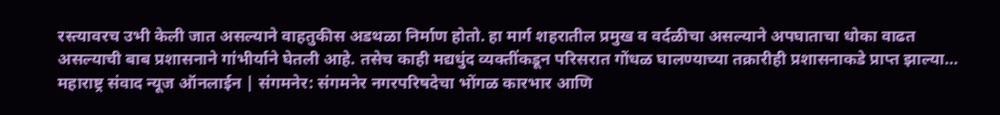रस्त्यावरच उभी केली जात असल्याने वाहतुकीस अडथळा निर्माण होतो. हा मार्ग शहरातील प्रमुख व वर्दळीचा असल्याने अपघाताचा धोका वाढत असल्याची बाब प्रशासनाने गांभीर्याने घेतली आहे. तसेच काही मद्यधुंद व्यक्तींकडून परिसरात गोंधळ घालण्याच्या तक्रारीही प्रशासनाकडे प्राप्त झाल्या…
महाराष्ट्र संवाद न्यूज ऑनलाईन | संगमनेर: संगमनेर नगरपरिषदेचा भोंगळ कारभार आणि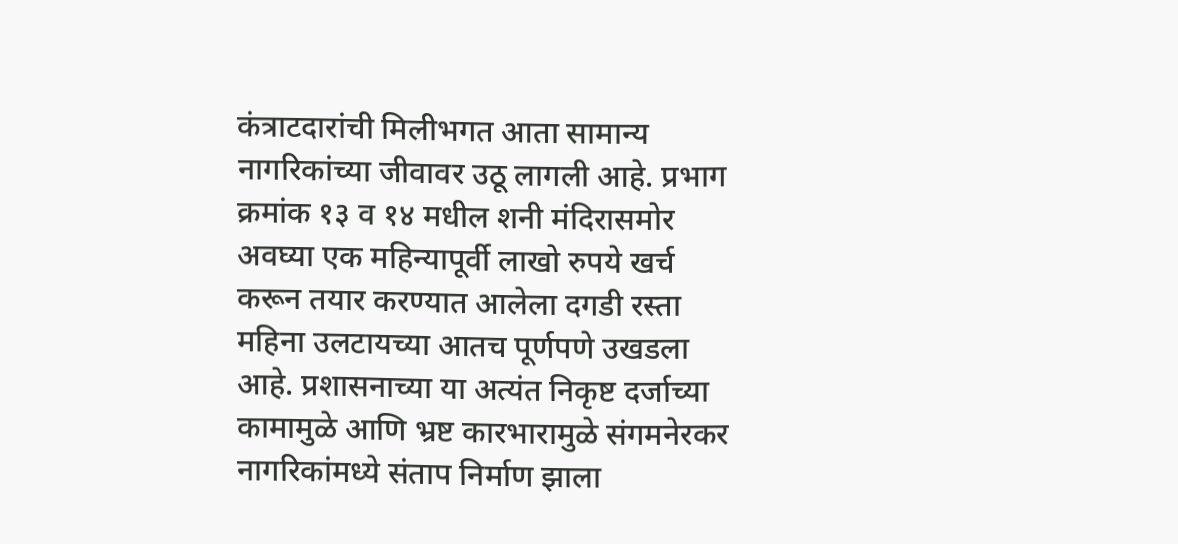कंत्राटदारांची मिलीभगत आता सामान्य नागरिकांच्या जीवावर उठू लागली आहे. प्रभाग क्रमांक १३ व १४ मधील शनी मंदिरासमोर अवघ्या एक महिन्यापूर्वी लाखो रुपये खर्च करून तयार करण्यात आलेला दगडी रस्ता महिना उलटायच्या आतच पूर्णपणे उखडला आहे. प्रशासनाच्या या अत्यंत निकृष्ट दर्जाच्या कामामुळे आणि भ्रष्ट कारभारामुळे संगमनेरकर नागरिकांमध्ये संताप निर्माण झाला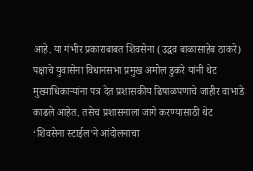आहे. या गंभीर प्रकाराबाबत शिवसेना (उद्धव बाळासाहेब ठाकरे) पक्षाचे युवासेना विधानसभा प्रमुख अमोल डुकरे यांनी थेट मुख्याधिकाऱ्यांना पत्र देत प्रशासकीय ढिषाळपणाचे जाहीर वाभाडे काढले आहेत. तसेच प्रशासनाला जागे करण्यासाठी थेट ‘शिवसेना स्टाईल’ने आंदोलनाचा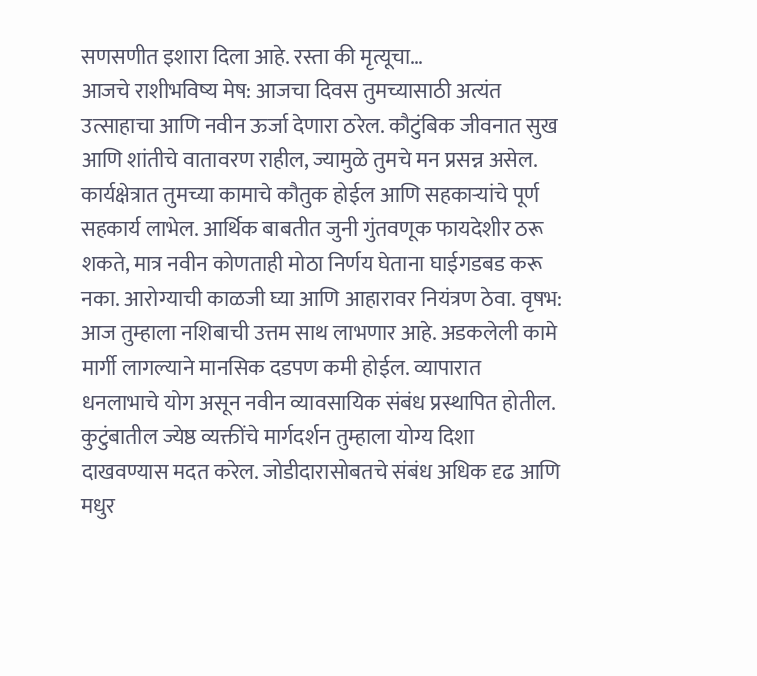सणसणीत इशारा दिला आहे. रस्ता की मृत्यूचा…
आजचे राशीभविष्य मेष: आजचा दिवस तुमच्यासाठी अत्यंत उत्साहाचा आणि नवीन ऊर्जा देणारा ठरेल. कौटुंबिक जीवनात सुख आणि शांतीचे वातावरण राहील, ज्यामुळे तुमचे मन प्रसन्न असेल. कार्यक्षेत्रात तुमच्या कामाचे कौतुक होईल आणि सहकाऱ्यांचे पूर्ण सहकार्य लाभेल. आर्थिक बाबतीत जुनी गुंतवणूक फायदेशीर ठरू शकते, मात्र नवीन कोणताही मोठा निर्णय घेताना घाईगडबड करू नका. आरोग्याची काळजी घ्या आणि आहारावर नियंत्रण ठेवा. वृषभ: आज तुम्हाला नशिबाची उत्तम साथ लाभणार आहे. अडकलेली कामे मार्गी लागल्याने मानसिक दडपण कमी होईल. व्यापारात धनलाभाचे योग असून नवीन व्यावसायिक संबंध प्रस्थापित होतील. कुटुंबातील ज्येष्ठ व्यक्तींचे मार्गदर्शन तुम्हाला योग्य दिशा दाखवण्यास मदत करेल. जोडीदारासोबतचे संबंध अधिक दृढ आणि मधुर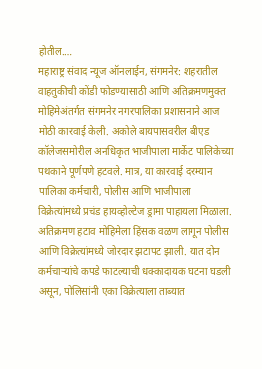होतील.…
महाराष्ट्र संवाद न्यूज ऑनलाईन, संगमनेर: शहरातील वाहतुकीची कोंडी फोडण्यासाठी आणि अतिक्रमणमुक्त मोहिमेअंतर्गत संगमनेर नगरपालिका प्रशासनाने आज मोठी कारवाई केली. अकोले बायपासवरील बीएड कॉलेजसमोरील अनधिकृत भाजीपाला मार्केट पालिकेच्या पथकाने पूर्णपणे हटवले. मात्र, या कारवाई दरम्यान पालिका कर्मचारी, पोलीस आणि भाजीपाला विक्रेत्यांमध्ये प्रचंड हायव्होल्टेज ड्रामा पाहायला मिळाला. अतिक्रमण हटाव मोहिमेला हिंसक वळण लागून पोलीस आणि विक्रेत्यांमध्ये जोरदार झटापट झाली. यात दोन कर्मचाऱ्यांचे कपडे फाटल्याची धक्कादायक घटना घडली असून, पोलिसांनी एका विक्रेत्याला ताब्यात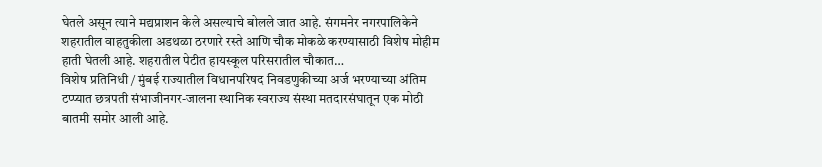घेतले असून त्याने मद्यप्राशन केले असल्याचे बोलले जात आहे. संगमनेर नगरपालिकेने शहरातील वाहतुकीला अडथळा ठरणारे रस्ते आणि चौक मोकळे करण्यासाठी विशेष मोहीम हाती घेतली आहे. शहरातील पेटीत हायस्कूल परिसरातील चौकात…
विशेष प्रतिनिधी / मुंबई राज्यातील विधानपरिषद निवडणुकीच्या अर्ज भरण्याच्या अंतिम टप्प्यात छत्रपती संभाजीनगर-जालना स्थानिक स्वराज्य संस्था मतदारसंघातून एक मोठी बातमी समोर आली आहे.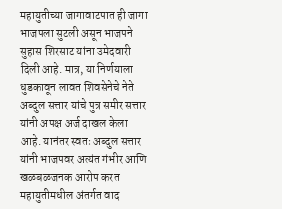महायुतीच्या जागावाटपात ही जागा भाजपला सुटली असून भाजपने सुहास शिरसाट यांना उमेदवारी दिली आहे. मात्र, या निर्णयाला धुडकावून लावत शिवसेनेचे नेते अब्दुल सत्तार यांचे पुत्र समीर सत्तार यांनी अपक्ष अर्ज दाखल केला आहे. यानंतर स्वतः अब्दुल सत्तार यांनी भाजपवर अत्यंत गंभीर आणि खळबळजनक आरोप करत महायुतीमधील अंतर्गत वाद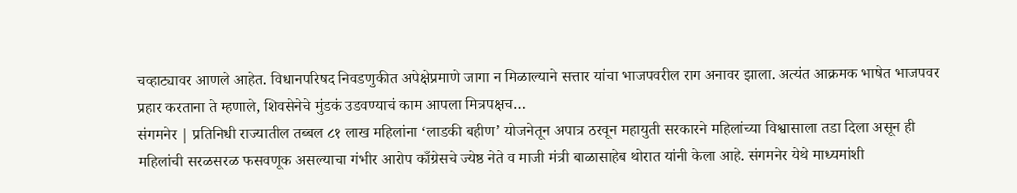चव्हाट्यावर आणले आहेत. विधानपरिषद निवडणुकीत अपेक्षेप्रमाणे जागा न मिळाल्याने सत्तार यांचा भाजपवरील राग अनावर झाला. अत्यंत आक्रमक भाषेत भाजपवर प्रहार करताना ते म्हणाले, शिवसेनेचे मुंडकं उडवण्याचं काम आपला मित्रपक्षच…
संगमनेर | प्रतिनिधी राज्यातील तब्बल ८१ लाख महिलांना ‘लाडकी बहीण’ योजनेतून अपात्र ठरवून महायुती सरकारने महिलांच्या विश्वासाला तडा दिला असून ही महिलांची सरळसरळ फसवणूक असल्याचा गंभीर आरोप काँग्रेसचे ज्येष्ठ नेते व माजी मंत्री बाळासाहेब थोरात यांनी केला आहे. संगमनेर येथे माध्यमांशी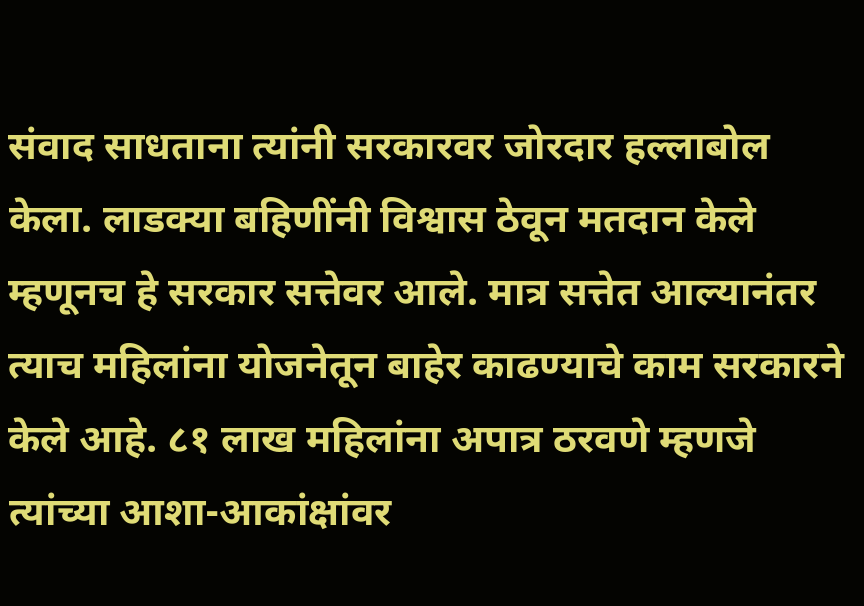संवाद साधताना त्यांनी सरकारवर जोरदार हल्लाबोल केला. लाडक्या बहिणींनी विश्वास ठेवून मतदान केले म्हणूनच हे सरकार सत्तेवर आले. मात्र सत्तेत आल्यानंतर त्याच महिलांना योजनेतून बाहेर काढण्याचे काम सरकारने केले आहे. ८१ लाख महिलांना अपात्र ठरवणे म्हणजे त्यांच्या आशा-आकांक्षांवर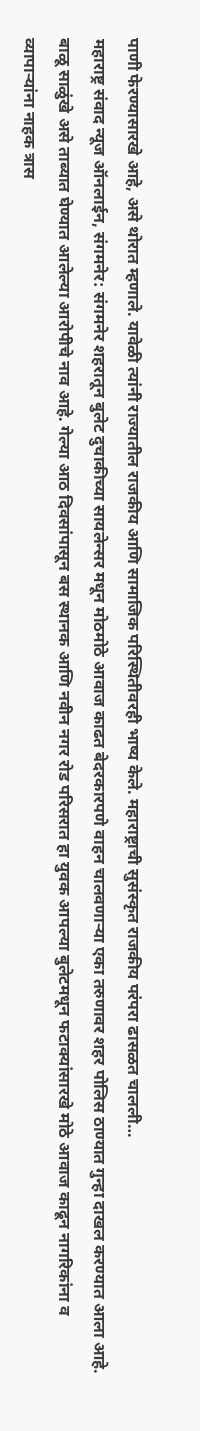पाणी फेरण्यासारखे आहे, असे थोरात म्हणाले. यावेळी त्यांनी राज्यातील राजकीय आणि सामाजिक परिस्थितीवरही भाष्य केले. महाराष्ट्राची सुसंस्कृत राजकीय परंपरा ढासळत चालली…
महाराष्ट्र संवाद न्यूज ऑनलाईन, संगमनेर: संगमनेर शहरातून बुलेट दुचाकीच्या सायलेन्सर मधून मोठमोठे आवाज काढत बेदरकारपणे वाहन चालवणाऱ्या एका तरुणावर शहर पोलिस ठाण्यात गुन्हा दाखल करण्यात आला आहे. बाळू साळुंखे असे ताब्यात घेण्यात आलेल्या आरोपीचे नाव आहे. गेल्या आठ दिवसांपासून बस स्थानक आणि नवीन नगर रोड परिसरात हा युवक आपल्या बुलेटमधून फटाक्यांसारखे मोठे आवाज काढून नागरिकांना व व्यापाऱ्यांना नाहक त्रास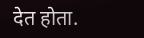देत होता.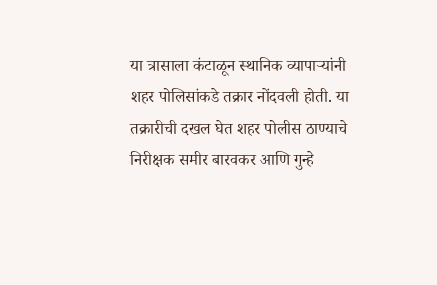या त्रासाला कंटाळून स्थानिक व्यापाऱ्यांनी शहर पोलिसांकडे तक्रार नोंदवली होती. या तक्रारीची दखल घेत शहर पोलीस ठाण्याचे निरीक्षक समीर बारवकर आणि गुन्हे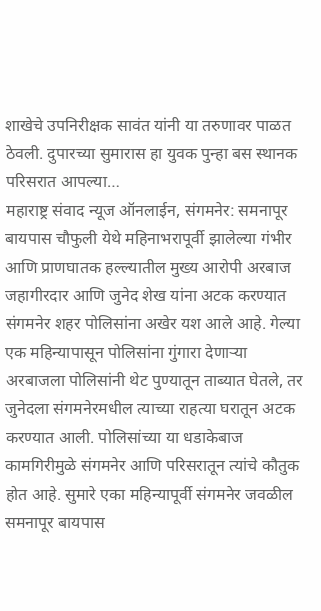शाखेचे उपनिरीक्षक सावंत यांनी या तरुणावर पाळत ठेवली. दुपारच्या सुमारास हा युवक पुन्हा बस स्थानक परिसरात आपल्या…
महाराष्ट्र संवाद न्यूज ऑनलाईन, संगमनेर: समनापूर बायपास चौफुली येथे महिनाभरापूर्वी झालेल्या गंभीर आणि प्राणघातक हल्ल्यातील मुख्य आरोपी अरबाज जहागीरदार आणि जुनेद शेख यांना अटक करण्यात संगमनेर शहर पोलिसांना अखेर यश आले आहे. गेल्या एक महिन्यापासून पोलिसांना गुंगारा देणाऱ्या अरबाजला पोलिसांनी थेट पुण्यातून ताब्यात घेतले, तर जुनेदला संगमनेरमधील त्याच्या राहत्या घरातून अटक करण्यात आली. पोलिसांच्या या धडाकेबाज कामगिरीमुळे संगमनेर आणि परिसरातून त्यांचे कौतुक होत आहे. सुमारे एका महिन्यापूर्वी संगमनेर जवळील समनापूर बायपास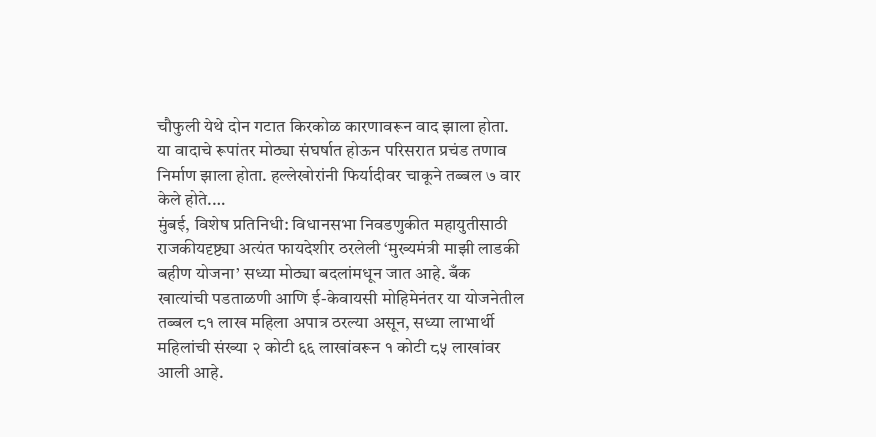चौफुली येथे दोन गटात किरकोळ कारणावरून वाद झाला होता. या वादाचे रूपांतर मोठ्या संघर्षात होऊन परिसरात प्रचंड तणाव निर्माण झाला होता. हल्लेखोरांनी फिर्यादीवर चाकूने तब्बल ७ वार केले होते.…
मुंबई, विशेष प्रतिनिधी: विधानसभा निवडणुकीत महायुतीसाठी राजकीयदृष्ट्या अत्यंत फायदेशीर ठरलेली ‘मुख्यमंत्री माझी लाडकी बहीण योजना’ सध्या मोठ्या बदलांमधून जात आहे. बँक खात्यांची पडताळणी आणि ई-केवायसी मोहिमेनंतर या योजनेतील तब्बल ८१ लाख महिला अपात्र ठरल्या असून, सध्या लाभार्थी महिलांची संख्या २ कोटी ६६ लाखांवरून १ कोटी ८५ लाखांवर आली आहे.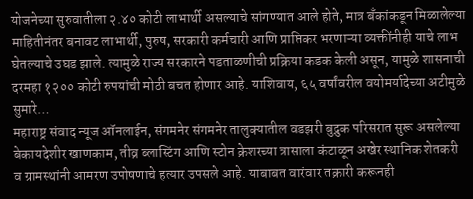योजनेच्या सुरुवातीला २.४० कोटी लाभार्थी असल्याचे सांगण्यात आले होते, मात्र बँकांकडून मिळालेल्या माहितीनंतर बनावट लाभार्थी, पुरुष, सरकारी कर्मचारी आणि प्राप्तिकर भरणाऱ्या व्यक्तींनीही याचे लाभ घेतल्याचे उघड झाले. त्यामुळे राज्य सरकारने पडताळणीची प्रक्रिया कडक केली असून, यामुळे शासनाची दरमहा १२०० कोटी रुपयांची मोठी बचत होणार आहे. याशिवाय, ६५ वर्षांवरील वयोमर्यादेच्या अटीमुळे सुमारे…
महाराष्ट्र संवाद न्यूज ऑनलाईन, संगमनेर संगमनेर तालुक्यातील वडझरी बुद्रुक परिसरात सुरू असलेल्या बेकायदेशीर खाणकाम, तीव्र ब्लास्टिंग आणि स्टोन क्रेशरच्या त्रासाला कंटाळून अखेर स्थानिक शेतकरी व ग्रामस्थांनी आमरण उपोषणाचे हत्यार उपसले आहे. याबाबत वारंवार तक्रारी करूनही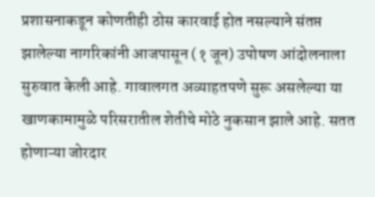प्रशासनाकडून कोणतीही ठोस कारवाई होत नसल्याने संतप्त झालेल्या नागरिकांनी आजपासून (१ जून) उपोषण आंदोलनाला सुरुवात केली आहे. गावालगत अव्याहतपणे सुरू असलेल्या या खाणकामामुळे परिसरातील शेतीचे मोठे नुकसान झाले आहे. सतत होणाऱ्या जोरदार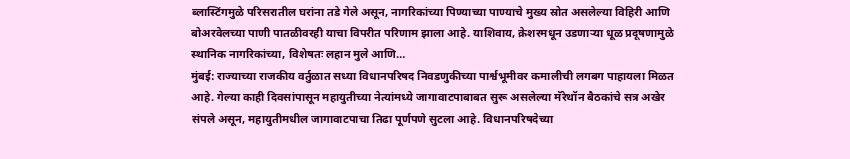ब्लास्टिंगमुळे परिसरातील घरांना तडे गेले असून, नागरिकांच्या पिण्याच्या पाण्याचे मुख्य स्रोत असलेल्या विहिरी आणि बोअरवेलच्या पाणी पातळीवरही याचा विपरीत परिणाम झाला आहे. याशिवाय, क्रेशरमधून उडणाऱ्या धूळ प्रदूषणामुळे स्थानिक नागरिकांच्या, विशेषतः लहान मुले आणि…
मुंबई: राज्याच्या राजकीय वर्तुळात सध्या विधानपरिषद निवडणुकीच्या पार्श्वभूमीवर कमालीची लगबग पाहायला मिळत आहे. गेल्या काही दिवसांपासून महायुतीच्या नेत्यांमध्ये जागावाटपाबाबत सुरू असलेल्या मॅरेथॉन बैठकांचे सत्र अखेर संपले असून, महायुतीमधील जागावाटपाचा तिढा पूर्णपणे सुटला आहे. विधानपरिषदेच्या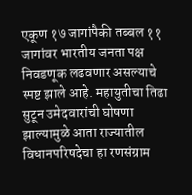एकूण १७ जागांपैकी तब्बल ११ जागांवर भारतीय जनता पक्ष निवडणूक लढवणार असल्याचे स्पष्ट झाले आहे. महायुतीचा तिढा सुटून उमेदवारांची घोषणा झाल्यामुळे आता राज्यातील विधानपरिषदेचा हा रणसंग्राम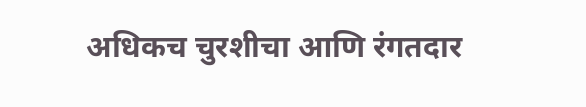अधिकच चुरशीचा आणि रंगतदार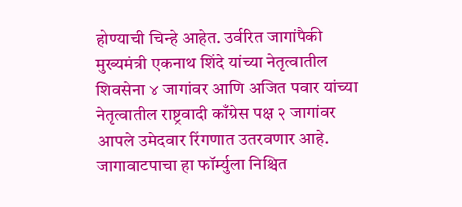होण्याची चिन्हे आहेत. उर्वरित जागांपैकी मुख्यमंत्री एकनाथ शिंदे यांच्या नेतृत्वातील शिवसेना ४ जागांवर आणि अजित पवार यांच्या नेतृत्वातील राष्ट्रवादी काँग्रेस पक्ष २ जागांवर आपले उमेदवार रिंगणात उतरवणार आहे. जागावाटपाचा हा फॉर्म्युला निश्चित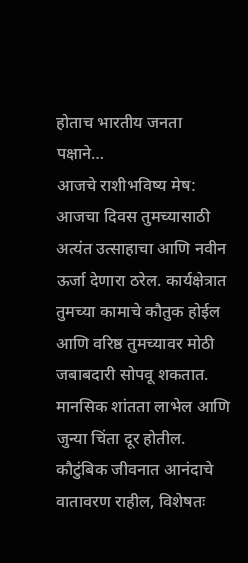होताच भारतीय जनता पक्षाने…
आजचे राशीभविष्य मेष: आजचा दिवस तुमच्यासाठी अत्यंत उत्साहाचा आणि नवीन ऊर्जा देणारा ठरेल. कार्यक्षेत्रात तुमच्या कामाचे कौतुक होईल आणि वरिष्ठ तुमच्यावर मोठी जबाबदारी सोपवू शकतात. मानसिक शांतता लाभेल आणि जुन्या चिंता दूर होतील. कौटुंबिक जीवनात आनंदाचे वातावरण राहील, विशेषतः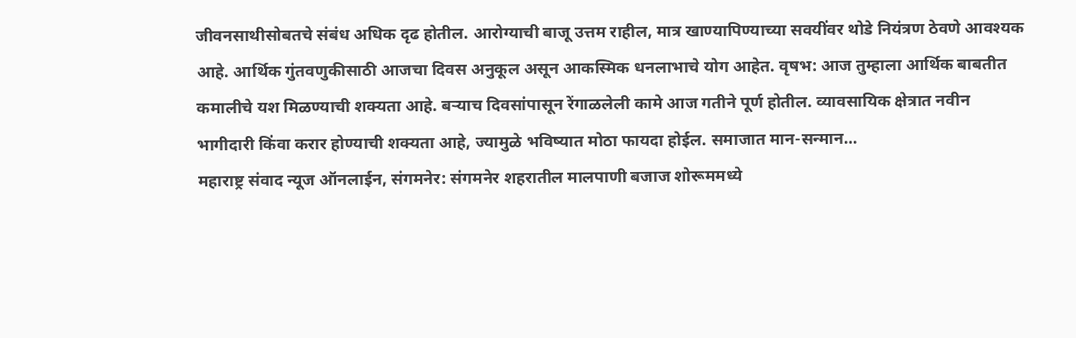जीवनसाथीसोबतचे संबंध अधिक दृढ होतील. आरोग्याची बाजू उत्तम राहील, मात्र खाण्यापिण्याच्या सवयींवर थोडे नियंत्रण ठेवणे आवश्यक आहे. आर्थिक गुंतवणुकीसाठी आजचा दिवस अनुकूल असून आकस्मिक धनलाभाचे योग आहेत. वृषभ: आज तुम्हाला आर्थिक बाबतीत कमालीचे यश मिळण्याची शक्यता आहे. बऱ्याच दिवसांपासून रेंगाळलेली कामे आज गतीने पूर्ण होतील. व्यावसायिक क्षेत्रात नवीन भागीदारी किंवा करार होण्याची शक्यता आहे, ज्यामुळे भविष्यात मोठा फायदा होईल. समाजात मान-सन्मान…
महाराष्ट्र संवाद न्यूज ऑनलाईन, संगमनेर: संगमनेर शहरातील मालपाणी बजाज शोरूममध्ये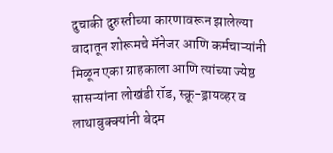दुचाकी दुरुस्तीच्या कारणावरून झालेल्या वादातून शोरूमचे मॅनेजर आणि कर्मचाऱ्यांनी मिळून एका ग्राहकाला आणि त्यांच्या ज्येष्ठ सासऱ्यांना लोखंडी रॉड, स्क्रू-ड्रायव्हर व लाथाबुक्क्यांनी बेदम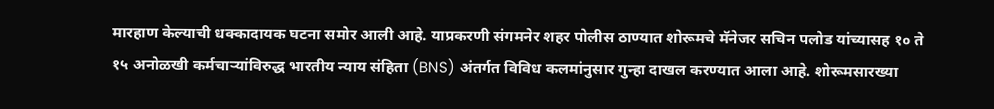मारहाण केल्याची धक्कादायक घटना समोर आली आहे. याप्रकरणी संगमनेर शहर पोलीस ठाण्यात शोरूमचे मॅनेजर सचिन पलोड यांच्यासह १० ते १५ अनोळखी कर्मचाऱ्यांविरुद्ध भारतीय न्याय संहिता (BNS) अंतर्गत विविध कलमांनुसार गुन्हा दाखल करण्यात आला आहे. शोरूमसारख्या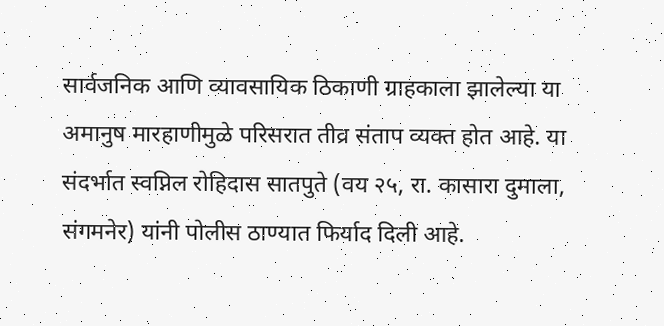सार्वजनिक आणि व्यावसायिक ठिकाणी ग्राहकाला झालेल्या या अमानुष मारहाणीमुळे परिसरात तीव्र संताप व्यक्त होत आहे. या संदर्भात स्वप्निल रोहिदास सातपुते (वय २५, रा. कासारा दुमाला, संगमनेर) यांनी पोलीस ठाण्यात फिर्याद दिली आहे.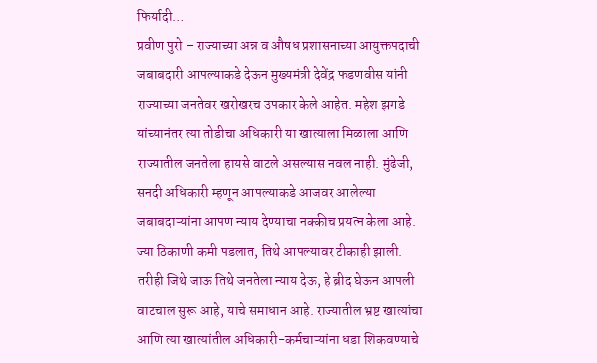फिर्यादी…
प्रवीण पुरो – राज्याच्या अन्न व औषध प्रशासनाच्या आयुक्तपदाची जबाबदारी आपल्याकडे देऊन मुख्यमंत्री देवेंद्र फडणवीस यांनी राज्याच्या जनतेवर खरोखरच उपकार केले आहेत. महेश झगडे यांच्यानंतर त्या तोडीचा अधिकारी या खात्याला मिळाला आणि राज्यातील जनतेला हायसे वाटले असल्यास नवल नाही. मुंढेजी, सनदी अधिकारी म्हणून आपल्याकडे आजवर आलेल्या जबाबदाऱ्यांना आपण न्याय देण्याचा नक्कीच प्रयत्न केला आहे. ज्या ठिकाणी कमी पडलात, तिथे आपल्यावर टीकाही झाली. तरीही जिथे जाऊ तिथे जनतेला न्याय देऊ, हे ब्रीद घेऊन आपली वाटचाल सुरू आहे, याचे समाधान आहे. राज्यातील भ्रष्ट खात्यांचा आणि त्या खात्यांतील अधिकारी-कर्मचाऱ्यांना धडा शिकवण्याचे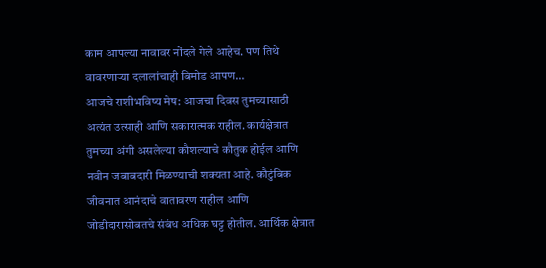काम आपल्या नावावर नोंदले गेले आहेच. पण तिथे वावरणाऱ्या दलालांचाही बिमोड आपण…
आजचे राशीभविष्य मेष: आजचा दिवस तुमच्यासाठी अत्यंत उत्साही आणि सकारात्मक राहील. कार्यक्षेत्रात तुमच्या अंगी असलेल्या कौशल्याचे कौतुक होईल आणि नवीन जबाबदारी मिळण्याची शक्यता आहे. कौटुंबिक जीवनात आनंदाचे वातावरण राहील आणि जोडीदारासोबतचे संबंध अधिक घट्ट होतील. आर्थिक क्षेत्रात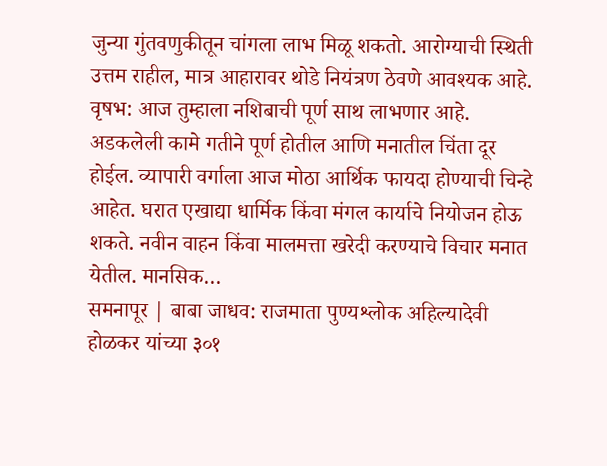जुन्या गुंतवणुकीतून चांगला लाभ मिळू शकतो. आरोग्याची स्थिती उत्तम राहील, मात्र आहारावर थोडे नियंत्रण ठेवणे आवश्यक आहे. वृषभ: आज तुम्हाला नशिबाची पूर्ण साथ लाभणार आहे. अडकलेली कामे गतीने पूर्ण होतील आणि मनातील चिंता दूर होईल. व्यापारी वर्गाला आज मोठा आर्थिक फायदा होण्याची चिन्हे आहेत. घरात एखाद्या धार्मिक किंवा मंगल कार्याचे नियोजन होऊ शकते. नवीन वाहन किंवा मालमत्ता खरेदी करण्याचे विचार मनात येतील. मानसिक…
समनापूर | बाबा जाधव: राजमाता पुण्यश्लोक अहिल्यादेवी होळकर यांच्या ३०१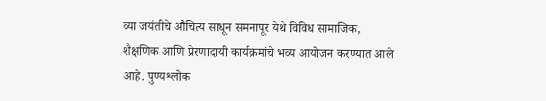व्या जयंतीचे औचित्य साधून समनापूर येथे विविध सामाजिक, शैक्षणिक आणि प्रेरणादायी कार्यक्रमांचे भव्य आयोजन करण्यात आले आहे. पुण्यश्लोक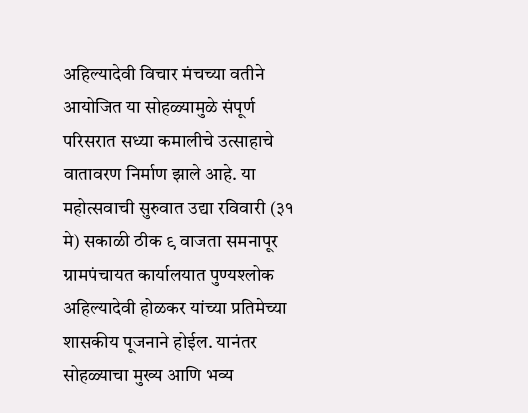अहिल्यादेवी विचार मंचच्या वतीने आयोजित या सोहळ्यामुळे संपूर्ण परिसरात सध्या कमालीचे उत्साहाचे वातावरण निर्माण झाले आहे. या महोत्सवाची सुरुवात उद्या रविवारी (३१ मे) सकाळी ठीक ९ वाजता समनापूर ग्रामपंचायत कार्यालयात पुण्यश्लोक अहिल्यादेवी होळकर यांच्या प्रतिमेच्या शासकीय पूजनाने होईल. यानंतर सोहळ्याचा मुख्य आणि भव्य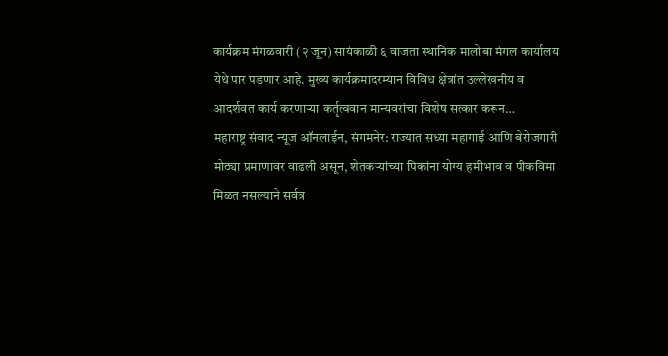कार्यक्रम मंगळवारी (२ जून) सायंकाळी ६ वाजता स्थानिक मालोबा मंगल कार्यालय येथे पार पडणार आहे. मुख्य कार्यक्रमादरम्यान विविध क्षेत्रांत उल्लेखनीय व आदर्शवत कार्य करणाऱ्या कर्तृत्ववान मान्यवरांचा विशेष सत्कार करून…
महाराष्ट्र संवाद न्यूज ऑनलाईन, संगमनेर: राज्यात सध्या महागाई आणि बेरोजगारी मोठ्या प्रमाणावर वाढली असून, शेतकऱ्यांच्या पिकांना योग्य हमीभाव व पीकविमा मिळत नसल्याने सर्वत्र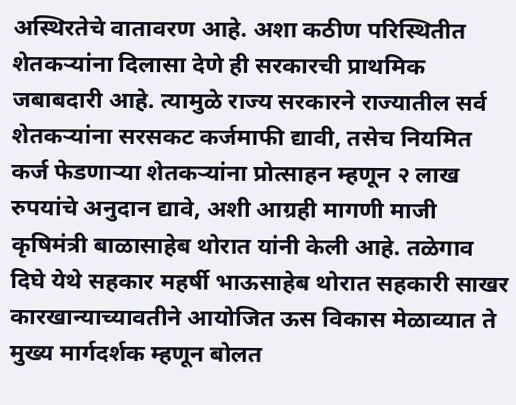अस्थिरतेचे वातावरण आहे. अशा कठीण परिस्थितीत शेतकऱ्यांना दिलासा देणे ही सरकारची प्राथमिक जबाबदारी आहे. त्यामुळे राज्य सरकारने राज्यातील सर्व शेतकऱ्यांना सरसकट कर्जमाफी द्यावी, तसेच नियमित कर्ज फेडणाऱ्या शेतकऱ्यांना प्रोत्साहन म्हणून २ लाख रुपयांचे अनुदान द्यावे, अशी आग्रही मागणी माजी कृषिमंत्री बाळासाहेब थोरात यांनी केली आहे. तळेगाव दिघे येथे सहकार महर्षी भाऊसाहेब थोरात सहकारी साखर कारखान्याच्यावतीने आयोजित ऊस विकास मेळाव्यात ते मुख्य मार्गदर्शक म्हणून बोलत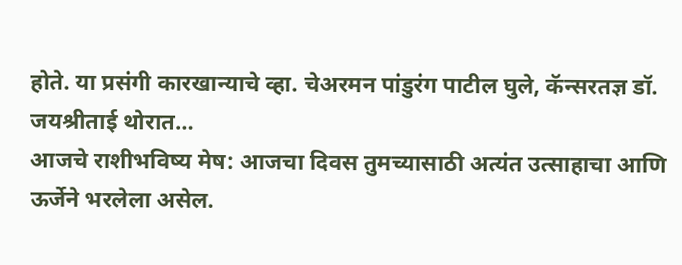होते. या प्रसंगी कारखान्याचे व्हा. चेअरमन पांडुरंग पाटील घुले, कॅन्सरतज्ञ डॉ. जयश्रीताई थोरात…
आजचे राशीभविष्य मेष: आजचा दिवस तुमच्यासाठी अत्यंत उत्साहाचा आणि ऊर्जेने भरलेला असेल.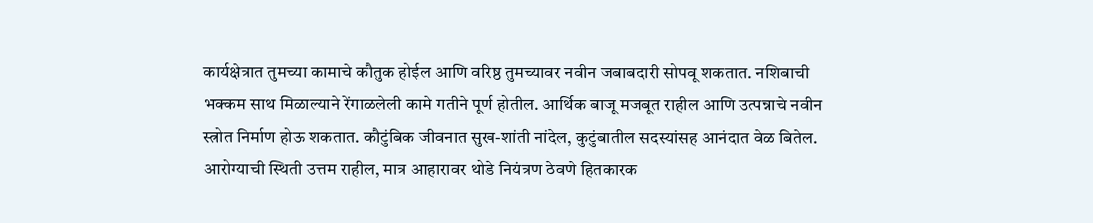कार्यक्षेत्रात तुमच्या कामाचे कौतुक होईल आणि वरिष्ठ तुमच्यावर नवीन जबाबदारी सोपवू शकतात. नशिबाची भक्कम साथ मिळाल्याने रेंगाळलेली कामे गतीने पूर्ण होतील. आर्थिक बाजू मजबूत राहील आणि उत्पन्नाचे नवीन स्त्रोत निर्माण होऊ शकतात. कौटुंबिक जीवनात सुख-शांती नांदेल, कुटुंबातील सदस्यांसह आनंदात वेळ बितेल. आरोग्याची स्थिती उत्तम राहील, मात्र आहारावर थोडे नियंत्रण ठेवणे हितकारक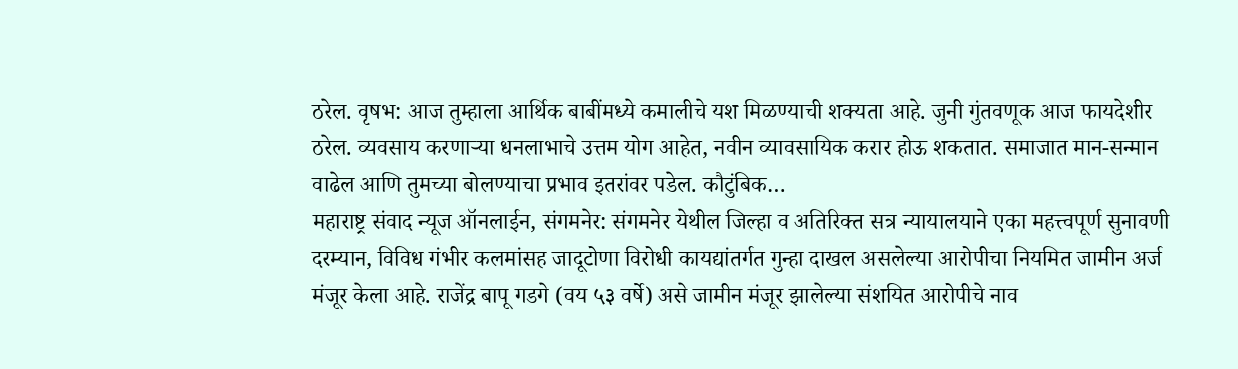ठरेल. वृषभ: आज तुम्हाला आर्थिक बाबींमध्ये कमालीचे यश मिळण्याची शक्यता आहे. जुनी गुंतवणूक आज फायदेशीर ठरेल. व्यवसाय करणाऱ्या धनलाभाचे उत्तम योग आहेत, नवीन व्यावसायिक करार होऊ शकतात. समाजात मान-सन्मान वाढेल आणि तुमच्या बोलण्याचा प्रभाव इतरांवर पडेल. कौटुंबिक…
महाराष्ट्र संवाद न्यूज ऑनलाईन, संगमनेर: संगमनेर येथील जिल्हा व अतिरिक्त सत्र न्यायालयाने एका महत्त्वपूर्ण सुनावणी दरम्यान, विविध गंभीर कलमांसह जादूटोणा विरोधी कायद्यांतर्गत गुन्हा दाखल असलेल्या आरोपीचा नियमित जामीन अर्ज मंजूर केला आहे. राजेंद्र बापू गडगे (वय ५३ वर्षे) असे जामीन मंजूर झालेल्या संशयित आरोपीचे नाव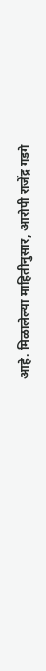आहे. मिळालेल्या माहितीनुसार, आरोपी राजेंद्र गडगे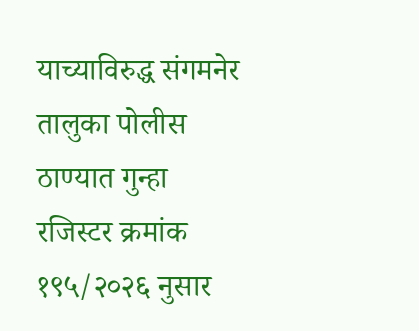याच्याविरुद्ध संगमनेर तालुका पोलीस ठाण्यात गुन्हा रजिस्टर क्रमांक १९५/२०२६ नुसार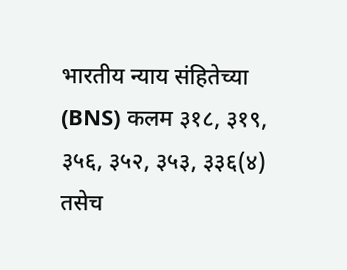भारतीय न्याय संहितेच्या (BNS) कलम ३१८, ३१९, ३५६, ३५२, ३५३, ३३६(४) तसेच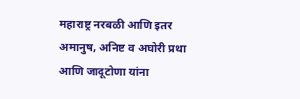महाराष्ट्र नरबळी आणि इतर अमानुष, अनिष्ट व अघोरी प्रथा आणि जादूटोणा यांना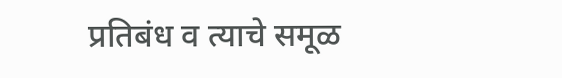प्रतिबंध व त्याचे समूळ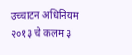उच्चाटन अधिनियम २०१३ चे कलम ३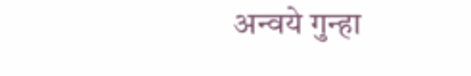अन्वये गुन्हा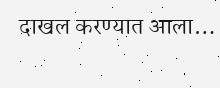दाखल करण्यात आला…